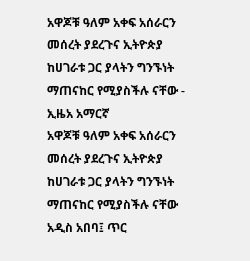አዋጆቹ ዓለም አቀፍ አሰራርን መሰረት ያደረጉና ኢትዮጵያ ከሀገራቱ ጋር ያላትን ግንኙነት ማጠናከር የሚያስችሉ ናቸው - ኢዜአ አማርኛ
አዋጆቹ ዓለም አቀፍ አሰራርን መሰረት ያደረጉና ኢትዮጵያ ከሀገራቱ ጋር ያላትን ግንኙነት ማጠናከር የሚያስችሉ ናቸው
አዲስ አበባ፤ ጥር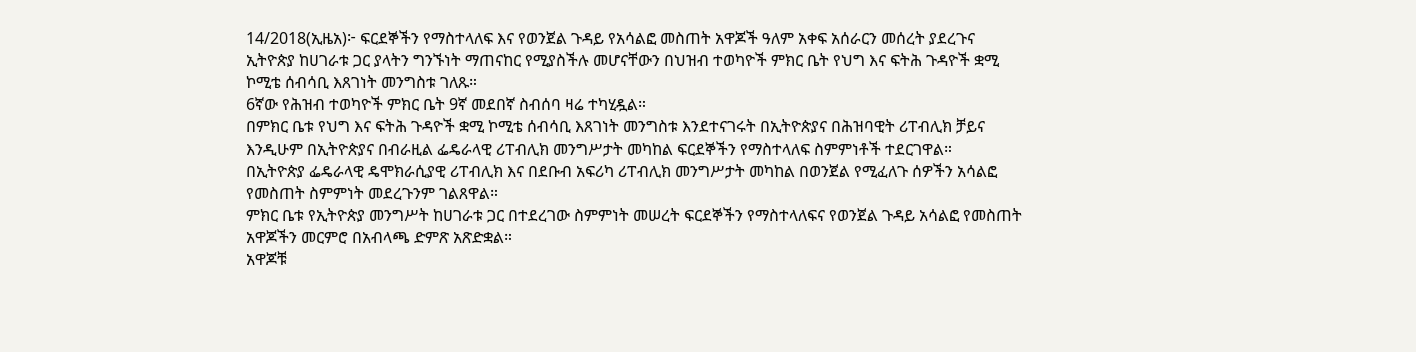14/2018(ኢዜአ)፦ ፍርደኞችን የማስተላለፍ እና የወንጀል ጉዳይ የአሳልፎ መስጠት አዋጆች ዓለም አቀፍ አሰራርን መሰረት ያደረጉና ኢትዮጵያ ከሀገራቱ ጋር ያላትን ግንኙነት ማጠናከር የሚያስችሉ መሆናቸውን በህዝብ ተወካዮች ምክር ቤት የህግ እና ፍትሕ ጉዳዮች ቋሚ ኮሚቴ ሰብሳቢ እጸገነት መንግስቱ ገለጹ።
6ኛው የሕዝብ ተወካዮች ምክር ቤት 9ኛ መደበኛ ስብሰባ ዛሬ ተካሂዷል።
በምክር ቤቱ የህግ እና ፍትሕ ጉዳዮች ቋሚ ኮሚቴ ሰብሳቢ እጸገነት መንግስቱ እንደተናገሩት በኢትዮጵያና በሕዝባዊት ሪፐብሊክ ቻይና እንዲሁም በኢትዮጵያና በብራዚል ፌዴራላዊ ሪፐብሊክ መንግሥታት መካከል ፍርደኞችን የማስተላለፍ ስምምነቶች ተደርገዋል።
በኢትዮጵያ ፌዴራላዊ ዴሞክራሲያዊ ሪፐብሊክ እና በደቡብ አፍሪካ ሪፐብሊክ መንግሥታት መካከል በወንጀል የሚፈለጉ ሰዎችን አሳልፎ የመስጠት ስምምነት መደረጉንም ገልጸዋል።
ምክር ቤቱ የኢትዮጵያ መንግሥት ከሀገራቱ ጋር በተደረገው ስምምነት መሠረት ፍርደኞችን የማስተላለፍና የወንጀል ጉዳይ አሳልፎ የመስጠት አዋጆችን መርምሮ በአብላጫ ድምጽ አጽድቋል።
አዋጆቹ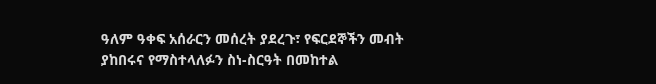ዓለም ዓቀፍ አሰራርን መሰረት ያደረጉ፣ የፍርደኞችን መብት ያከበሩና የማስተላለፉን ስነ-ስርዓት በመከተል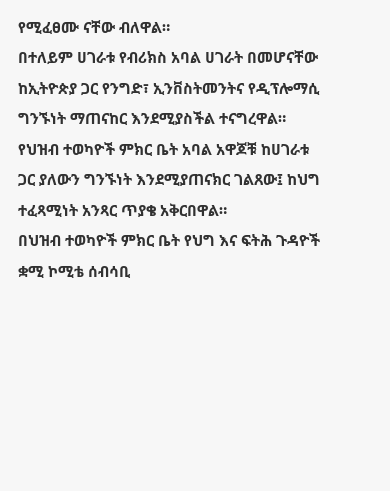የሚፈፀሙ ናቸው ብለዋል።
በተለይም ሀገራቱ የብሪክስ አባል ሀገራት በመሆናቸው ከኢትዮጵያ ጋር የንግድ፣ ኢንቨስትመንትና የዲፕሎማሲ ግንኙነት ማጠናከር እንደሚያስችል ተናግረዋል።
የህዝብ ተወካዮች ምክር ቤት አባል አዋጆቹ ከሀገራቱ ጋር ያለውን ግንኙነት እንደሚያጠናክር ገልጸው፤ ከህግ ተፈጻሚነት አንጻር ጥያቄ አቅርበዋል።
በህዝብ ተወካዮች ምክር ቤት የህግ እና ፍትሕ ጉዳዮች ቋሚ ኮሚቴ ሰብሳቢ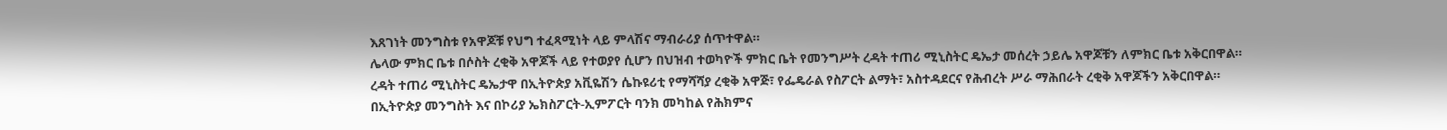እጸገነት መንግስቱ የአዋጆቹ የህግ ተፈጻሚነት ላይ ምላሽና ማብራሪያ ሰጥተዋል።
ሌላው ምክር ቤቱ በሶስት ረቂቅ አዋጆች ላይ የተወያየ ሲሆን በህዝብ ተወካዮች ምክር ቤት የመንግሥት ረዳት ተጠሪ ሚኒስትር ዴኤታ መሰረት ኃይሌ አዋጆቹን ለምክር ቤቱ አቅርበዋል።
ረዳት ተጠሪ ሚኒስትር ዴኤታዋ በኢትዮጵያ አቪዬሽን ሴኩዩሪቲ የማሻሻያ ረቂቅ አዋጅ፣ የፌዴራል የስፖርት ልማት፣ አስተዳደርና የሕብረት ሥራ ማሕበራት ረቂቅ አዋጆችን አቅርበዋል።
በኢትዮጵያ መንግስት እና በኮሪያ ኤክስፖርት-ኢምፖርት ባንክ መካከል የሕክምና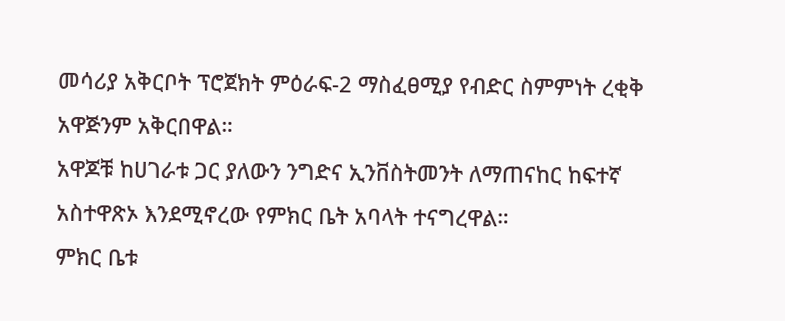መሳሪያ አቅርቦት ፕሮጀክት ምዕራፍ-2 ማስፈፀሚያ የብድር ስምምነት ረቂቅ አዋጅንም አቅርበዋል።
አዋጆቹ ከሀገራቱ ጋር ያለውን ንግድና ኢንቨስትመንት ለማጠናከር ከፍተኛ አስተዋጽኦ እንደሚኖረው የምክር ቤት አባላት ተናግረዋል።
ምክር ቤቱ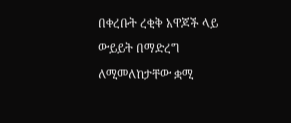በቀረቡት ረቂቅ አዋጆች ላይ ውይይት በማድረግ ለሚመለከታቸው ቋሚ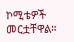ኮሚቴዎች መርቷቸዋል።